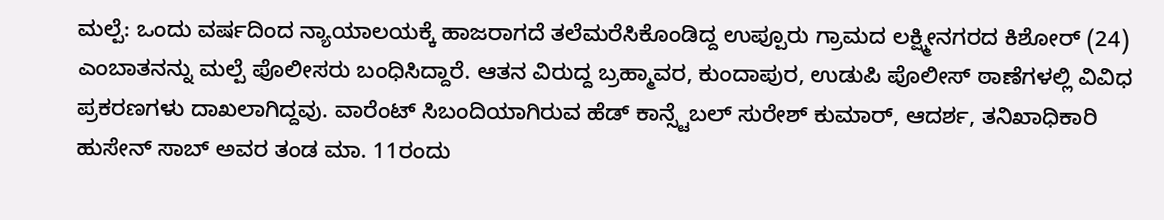ಮಲ್ಪೆ: ಒಂದು ವರ್ಷದಿಂದ ನ್ಯಾಯಾಲಯಕ್ಕೆ ಹಾಜರಾಗದೆ ತಲೆಮರೆಸಿಕೊಂಡಿದ್ದ ಉಪ್ಪೂರು ಗ್ರಾಮದ ಲಕ್ಷ್ಮೀನಗರದ ಕಿಶೋರ್ (24) ಎಂಬಾತನನ್ನು ಮಲ್ಪೆ ಪೊಲೀಸರು ಬಂಧಿಸಿದ್ದಾರೆ. ಆತನ ವಿರುದ್ದ ಬ್ರಹ್ಮಾವರ, ಕುಂದಾಪುರ, ಉಡುಪಿ ಪೊಲೀಸ್ ಠಾಣೆಗಳಲ್ಲಿ ವಿವಿಧ ಪ್ರಕರಣಗಳು ದಾಖಲಾಗಿದ್ದವು. ವಾರೆಂಟ್ ಸಿಬಂದಿಯಾಗಿರುವ ಹೆಡ್ ಕಾನ್ಸ್ಟೆಬಲ್ ಸುರೇಶ್ ಕುಮಾರ್, ಆದರ್ಶ, ತನಿಖಾಧಿಕಾರಿ ಹುಸೇನ್ ಸಾಬ್ ಅವರ ತಂಡ ಮಾ. 11ರಂದು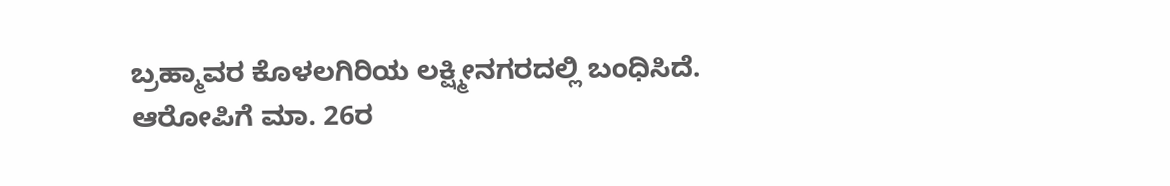ಬ್ರಹ್ಮಾವರ ಕೊಳಲಗಿರಿಯ ಲಕ್ಷ್ಮೀನಗರದಲ್ಲಿ ಬಂಧಿಸಿದೆ. ಆರೋಪಿಗೆ ಮಾ. 26ರ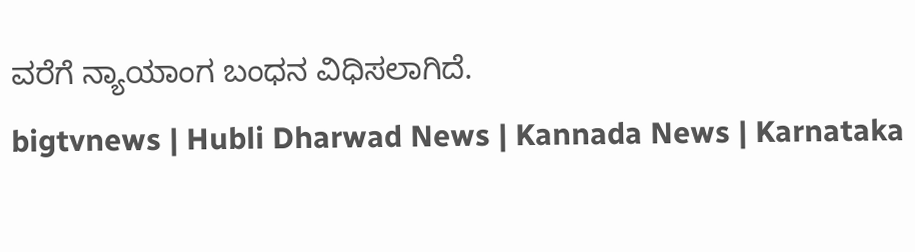ವರೆಗೆ ನ್ಯಾಯಾಂಗ ಬಂಧನ ವಿಧಿಸಲಾಗಿದೆ.
bigtvnews | Hubli Dharwad News | Kannada News | Karnataka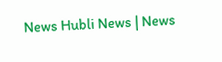News Hubli News | News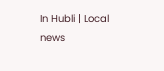In Hubli | Local news